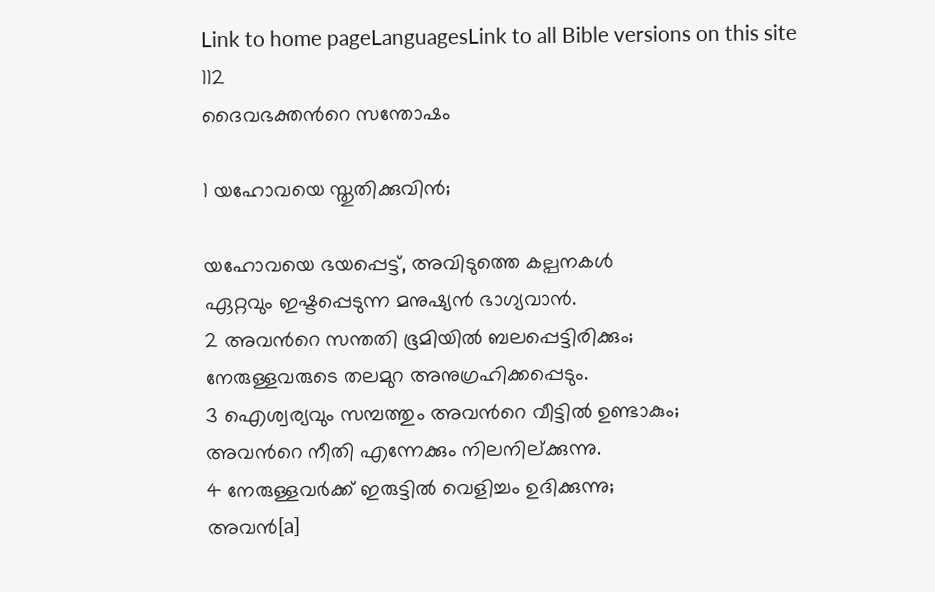Link to home pageLanguagesLink to all Bible versions on this site
112
ദൈവഭക്തന്‍റെ സന്തോഷം

1 യഹോവയെ സ്തുതിക്കുവിൻ;

യഹോവയെ ഭയപ്പെട്ട്, അവിടുത്തെ കല്പനകൾ
ഏറ്റവും ഇഷ്ടപ്പെടുന്ന മനുഷ്യൻ ഭാഗ്യവാൻ.
2 അവന്‍റെ സന്തതി ഭൂമിയിൽ ബലപ്പെട്ടിരിക്കും;
നേരുള്ളവരുടെ തലമുറ അനുഗ്രഹിക്കപ്പെടും.
3 ഐശ്വര്യവും സമ്പത്തും അവന്‍റെ വീട്ടിൽ ഉണ്ടാകും;
അവന്‍റെ നീതി എന്നേക്കും നിലനില്ക്കുന്നു.
4 നേരുള്ളവർക്ക് ഇരുട്ടിൽ വെളിച്ചം ഉദിക്കുന്നു;
അവൻ[a]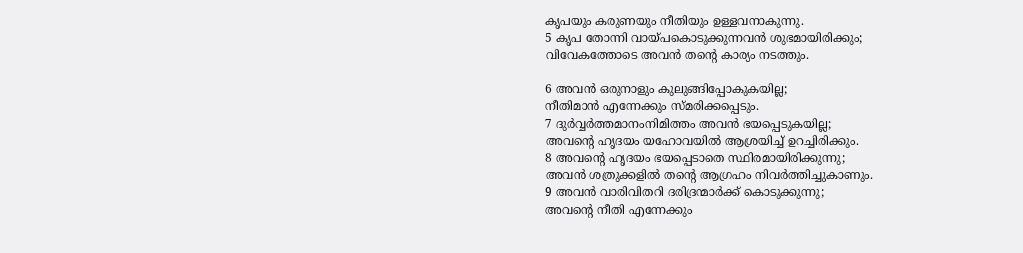കൃപയും കരുണയും നീതിയും ഉള്ളവനാകുന്നു.
5 കൃപ തോന്നി വായ്പകൊടുക്കുന്നവൻ ശുഭമായിരിക്കും;
വിവേകത്തോടെ അവൻ തന്‍റെ കാര്യം നടത്തും.

6 അവൻ ഒരുനാളും കുലുങ്ങിപ്പോകുകയില്ല;
നീതിമാൻ എന്നേക്കും സ്മരിക്കപ്പെടും.
7 ദുർവ്വർത്തമാനംനിമിത്തം അവൻ ഭയപ്പെടുകയില്ല;
അവന്‍റെ ഹൃദയം യഹോവയിൽ ആശ്രയിച്ച് ഉറച്ചിരിക്കും.
8 അവന്‍റെ ഹൃദയം ഭയപ്പെടാതെ സ്ഥിരമായിരിക്കുന്നു;
അവൻ ശത്രുക്കളിൽ തന്‍റെ ആഗ്രഹം നിവർത്തിച്ചുകാണും.
9 അവൻ വാരിവിതറി ദരിദ്രന്മാർക്ക് കൊടുക്കുന്നു;
അവന്‍റെ നീതി എന്നേക്കും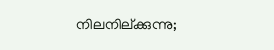നിലനില്ക്കുന്നു;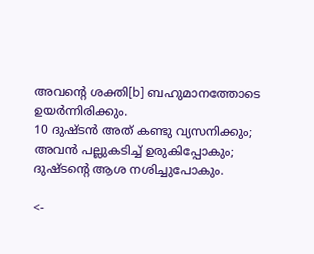അവന്‍റെ ശക്തി[b] ബഹുമാനത്തോടെ ഉയർന്നിരിക്കും.
10 ദുഷ്ടൻ അത് കണ്ടു വ്യസനിക്കും;
അവൻ പല്ലുകടിച്ച് ഉരുകിപ്പോകും;
ദുഷ്ടന്‍റെ ആശ നശിച്ചുപോകും.

<-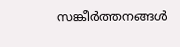സങ്കീർത്തനങ്ങൾ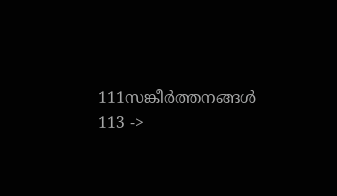111സങ്കീർത്തനങ്ങൾ 113 ->